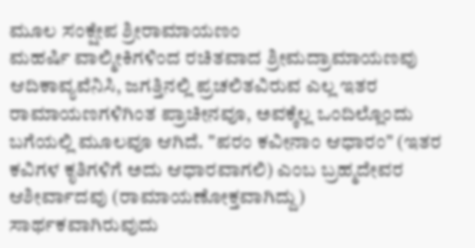ಮೂಲ ಸಂಕ್ಷೇಪ ಶ್ರೀರಾಮಾಯಣಂ
ಮಹರ್ಷಿ ವಾಲ್ಮೀಕಿಗಳಿಂದ ರಚಿತವಾದ ಶ್ರೀಮದ್ರಾಮಾಯಣವು ಆದಿಕಾವ್ಯವೆನಿಸಿ, ಜಗತ್ತಿನಲ್ಲಿ ಪ್ರಚಲಿತವಿರುವ ಎಲ್ಲ ಇತರ ರಾಮಾಯಣಗಳಿಗಿಂತ ಪ್ರಾಚೀನವೂ, ಅವಕ್ಕೆಲ್ಲ ಒಂದಿಲ್ಲೊಂದು ಬಗೆಯಲ್ಲಿ ಮೂಲವೂ ಆಗಿದೆ. "ಪರಂ ಕವೀನಾಂ ಆಧಾರಂ" (ಇತರ ಕವಿಗಳ ಕೃತಿಗಳಿಗೆ ಅದು ಆಧಾರವಾಗಲಿ) ಎಂಬ ಬ್ರಹ್ಮದೇವರ ಆಶೀರ್ವಾದವು (ರಾಮಾಯಣೋಕ್ತವಾಗಿದ್ದು) ಸಾರ್ಥಕವಾಗಿರುವುದು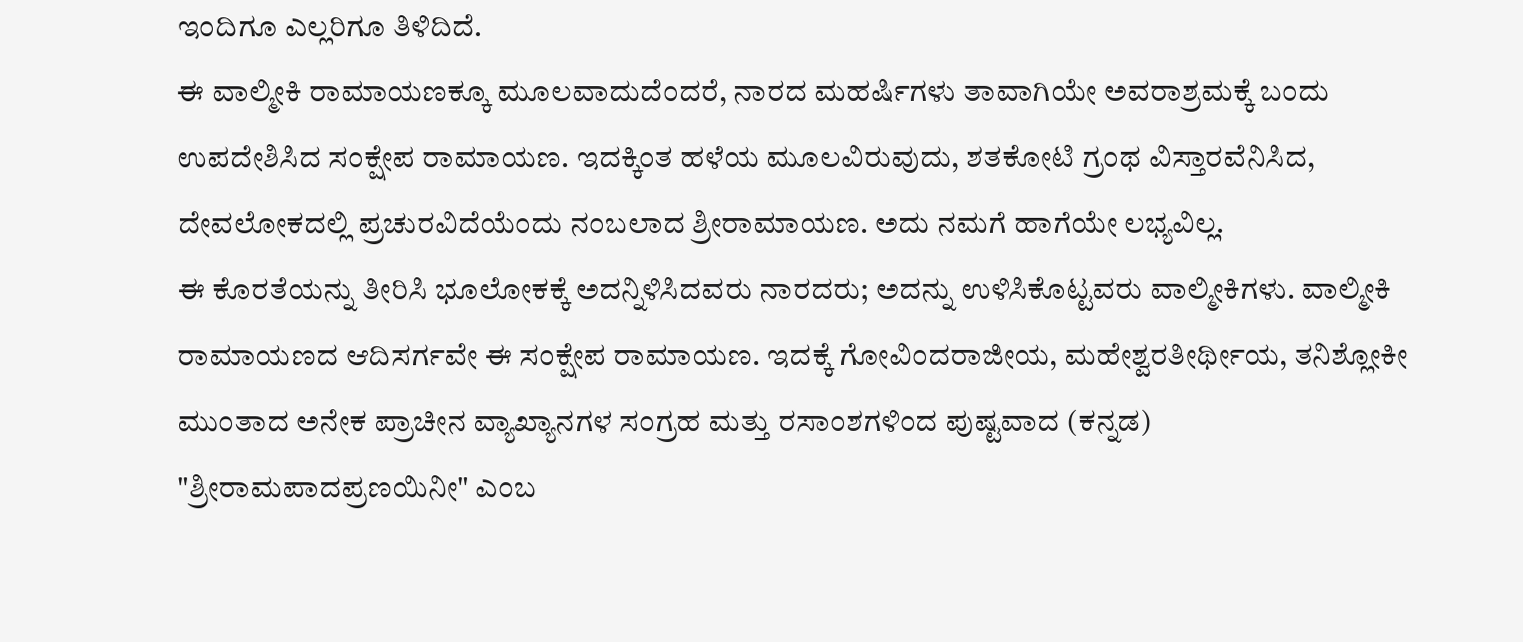ಇಂದಿಗೂ ಎಲ್ಲರಿಗೂ ತಿಳಿದಿದೆ.
ಈ ವಾಲ್ಮೀಕಿ ರಾಮಾಯಣಕ್ಕೂ ಮೂಲವಾದುದೆಂದರೆ, ನಾರದ ಮಹರ್ಷಿಗಳು ತಾವಾಗಿಯೇ ಅವರಾಶ್ರಮಕ್ಕೆ ಬಂದು ಉಪದೇಶಿಸಿದ ಸಂಕ್ಷೇಪ ರಾಮಾಯಣ. ಇದಕ್ಕಿಂತ ಹಳೆಯ ಮೂಲವಿರುವುದು, ಶತಕೋಟಿ ಗ್ರಂಥ ವಿಸ್ತಾರವೆನಿಸಿದ, ದೇವಲೋಕದಲ್ಲಿ ಪ್ರಚುರವಿದೆಯೆಂದು ನಂಬಲಾದ ಶ್ರೀರಾಮಾಯಣ. ಅದು ನಮಗೆ ಹಾಗೆಯೇ ಲಭ್ಯವಿಲ್ಲ.
ಈ ಕೊರತೆಯನ್ನು ತೀರಿಸಿ ಭೂಲೋಕಕ್ಕೆ ಅದನ್ನಿಳಿಸಿದವರು ನಾರದರು; ಅದನ್ನು ಉಳಿಸಿಕೊಟ್ಟವರು ವಾಲ್ಮೀಕಿಗಳು. ವಾಲ್ಮೀಕಿ ರಾಮಾಯಣದ ಆದಿಸರ್ಗವೇ ಈ ಸಂಕ್ಷೇಪ ರಾಮಾಯಣ. ಇದಕ್ಕೆ ಗೋವಿಂದರಾಜೀಯ, ಮಹೇಶ್ವರತೀರ್ಥೀಯ, ತನಿಶ್ಲೋಕೀ ಮುಂತಾದ ಅನೇಕ ಪ್ರಾಚೀನ ವ್ಯಾಖ್ಯಾನಗಳ ಸಂಗ್ರಹ ಮತ್ತು ರಸಾಂಶಗಳಿಂದ ಪುಷ್ಟವಾದ (ಕನ್ನಡ) "ಶ್ರೀರಾಮಪಾದಪ್ರಣಯಿನೀ" ಎಂಬ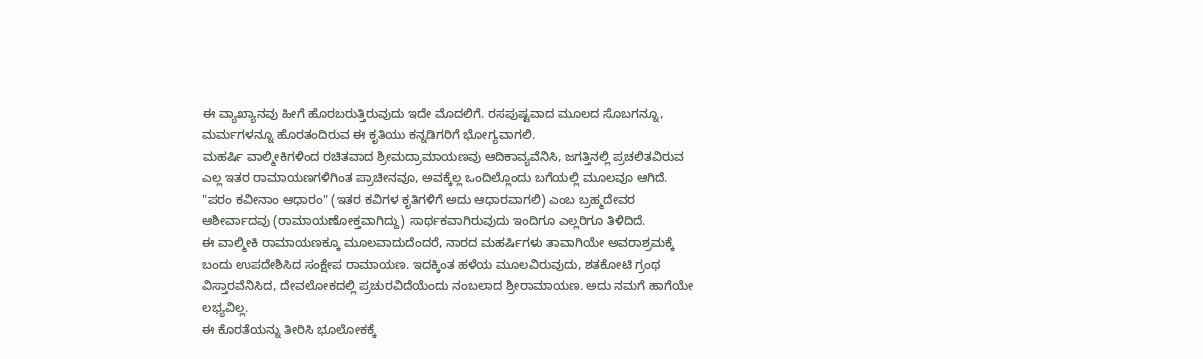ಈ ವ್ಯಾಖ್ಯಾನವು ಹೀಗೆ ಹೊರಬರುತ್ತಿರುವುದು ಇದೇ ಮೊದಲಿಗೆ. ರಸಪುಷ್ಟವಾದ ಮೂಲದ ಸೊಬಗನ್ನೂ, ಮರ್ಮಗಳನ್ನೂ ಹೊರತಂದಿರುವ ಈ ಕೃತಿಯು ಕನ್ನಡಿಗರಿಗೆ ಭೋಗ್ಯವಾಗಲಿ.
ಮಹರ್ಷಿ ವಾಲ್ಮೀಕಿಗಳಿಂದ ರಚಿತವಾದ ಶ್ರೀಮದ್ರಾಮಾಯಣವು ಆದಿಕಾವ್ಯವೆನಿಸಿ, ಜಗತ್ತಿನಲ್ಲಿ ಪ್ರಚಲಿತವಿರುವ ಎಲ್ಲ ಇತರ ರಾಮಾಯಣಗಳಿಗಿಂತ ಪ್ರಾಚೀನವೂ, ಅವಕ್ಕೆಲ್ಲ ಒಂದಿಲ್ಲೊಂದು ಬಗೆಯಲ್ಲಿ ಮೂಲವೂ ಆಗಿದೆ. "ಪರಂ ಕವೀನಾಂ ಆಧಾರಂ" (ಇತರ ಕವಿಗಳ ಕೃತಿಗಳಿಗೆ ಅದು ಆಧಾರವಾಗಲಿ) ಎಂಬ ಬ್ರಹ್ಮದೇವರ ಆಶೀರ್ವಾದವು (ರಾಮಾಯಣೋಕ್ತವಾಗಿದ್ದು) ಸಾರ್ಥಕವಾಗಿರುವುದು ಇಂದಿಗೂ ಎಲ್ಲರಿಗೂ ತಿಳಿದಿದೆ.
ಈ ವಾಲ್ಮೀಕಿ ರಾಮಾಯಣಕ್ಕೂ ಮೂಲವಾದುದೆಂದರೆ, ನಾರದ ಮಹರ್ಷಿಗಳು ತಾವಾಗಿಯೇ ಅವರಾಶ್ರಮಕ್ಕೆ ಬಂದು ಉಪದೇಶಿಸಿದ ಸಂಕ್ಷೇಪ ರಾಮಾಯಣ. ಇದಕ್ಕಿಂತ ಹಳೆಯ ಮೂಲವಿರುವುದು, ಶತಕೋಟಿ ಗ್ರಂಥ ವಿಸ್ತಾರವೆನಿಸಿದ, ದೇವಲೋಕದಲ್ಲಿ ಪ್ರಚುರವಿದೆಯೆಂದು ನಂಬಲಾದ ಶ್ರೀರಾಮಾಯಣ. ಅದು ನಮಗೆ ಹಾಗೆಯೇ ಲಭ್ಯವಿಲ್ಲ.
ಈ ಕೊರತೆಯನ್ನು ತೀರಿಸಿ ಭೂಲೋಕಕ್ಕೆ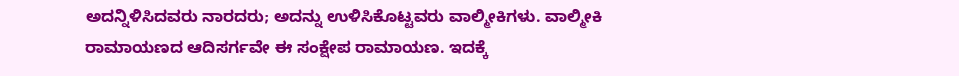ಅದನ್ನಿಳಿಸಿದವರು ನಾರದರು; ಅದನ್ನು ಉಳಿಸಿಕೊಟ್ಟವರು ವಾಲ್ಮೀಕಿಗಳು. ವಾಲ್ಮೀಕಿ ರಾಮಾಯಣದ ಆದಿಸರ್ಗವೇ ಈ ಸಂಕ್ಷೇಪ ರಾಮಾಯಣ. ಇದಕ್ಕೆ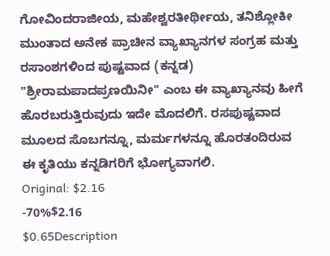ಗೋವಿಂದರಾಜೀಯ, ಮಹೇಶ್ವರತೀರ್ಥೀಯ, ತನಿಶ್ಲೋಕೀ ಮುಂತಾದ ಅನೇಕ ಪ್ರಾಚೀನ ವ್ಯಾಖ್ಯಾನಗಳ ಸಂಗ್ರಹ ಮತ್ತು ರಸಾಂಶಗಳಿಂದ ಪುಷ್ಟವಾದ (ಕನ್ನಡ) "ಶ್ರೀರಾಮಪಾದಪ್ರಣಯಿನೀ" ಎಂಬ ಈ ವ್ಯಾಖ್ಯಾನವು ಹೀಗೆ ಹೊರಬರುತ್ತಿರುವುದು ಇದೇ ಮೊದಲಿಗೆ. ರಸಪುಷ್ಟವಾದ ಮೂಲದ ಸೊಬಗನ್ನೂ, ಮರ್ಮಗಳನ್ನೂ ಹೊರತಂದಿರುವ ಈ ಕೃತಿಯು ಕನ್ನಡಿಗರಿಗೆ ಭೋಗ್ಯವಾಗಲಿ.
Original: $2.16
-70%$2.16
$0.65Description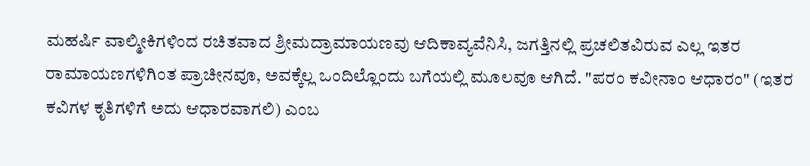ಮಹರ್ಷಿ ವಾಲ್ಮೀಕಿಗಳಿಂದ ರಚಿತವಾದ ಶ್ರೀಮದ್ರಾಮಾಯಣವು ಆದಿಕಾವ್ಯವೆನಿಸಿ, ಜಗತ್ತಿನಲ್ಲಿ ಪ್ರಚಲಿತವಿರುವ ಎಲ್ಲ ಇತರ ರಾಮಾಯಣಗಳಿಗಿಂತ ಪ್ರಾಚೀನವೂ, ಅವಕ್ಕೆಲ್ಲ ಒಂದಿಲ್ಲೊಂದು ಬಗೆಯಲ್ಲಿ ಮೂಲವೂ ಆಗಿದೆ. "ಪರಂ ಕವೀನಾಂ ಆಧಾರಂ" (ಇತರ ಕವಿಗಳ ಕೃತಿಗಳಿಗೆ ಅದು ಆಧಾರವಾಗಲಿ) ಎಂಬ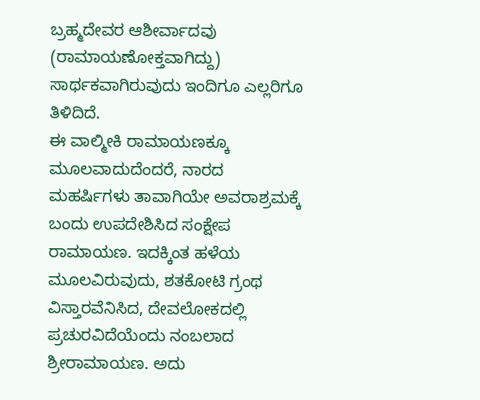ಬ್ರಹ್ಮದೇವರ ಆಶೀರ್ವಾದವು (ರಾಮಾಯಣೋಕ್ತವಾಗಿದ್ದು) ಸಾರ್ಥಕವಾಗಿರುವುದು ಇಂದಿಗೂ ಎಲ್ಲರಿಗೂ ತಿಳಿದಿದೆ.
ಈ ವಾಲ್ಮೀಕಿ ರಾಮಾಯಣಕ್ಕೂ ಮೂಲವಾದುದೆಂದರೆ, ನಾರದ ಮಹರ್ಷಿಗಳು ತಾವಾಗಿಯೇ ಅವರಾಶ್ರಮಕ್ಕೆ ಬಂದು ಉಪದೇಶಿಸಿದ ಸಂಕ್ಷೇಪ ರಾಮಾಯಣ. ಇದಕ್ಕಿಂತ ಹಳೆಯ ಮೂಲವಿರುವುದು, ಶತಕೋಟಿ ಗ್ರಂಥ ವಿಸ್ತಾರವೆನಿಸಿದ, ದೇವಲೋಕದಲ್ಲಿ ಪ್ರಚುರವಿದೆಯೆಂದು ನಂಬಲಾದ ಶ್ರೀರಾಮಾಯಣ. ಅದು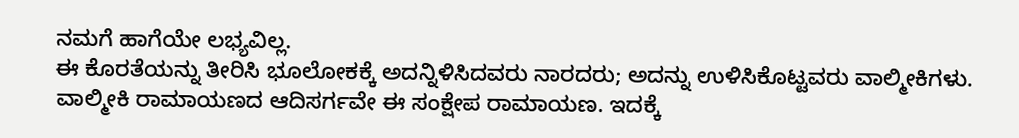ನಮಗೆ ಹಾಗೆಯೇ ಲಭ್ಯವಿಲ್ಲ.
ಈ ಕೊರತೆಯನ್ನು ತೀರಿಸಿ ಭೂಲೋಕಕ್ಕೆ ಅದನ್ನಿಳಿಸಿದವರು ನಾರದರು; ಅದನ್ನು ಉಳಿಸಿಕೊಟ್ಟವರು ವಾಲ್ಮೀಕಿಗಳು. ವಾಲ್ಮೀಕಿ ರಾಮಾಯಣದ ಆದಿಸರ್ಗವೇ ಈ ಸಂಕ್ಷೇಪ ರಾಮಾಯಣ. ಇದಕ್ಕೆ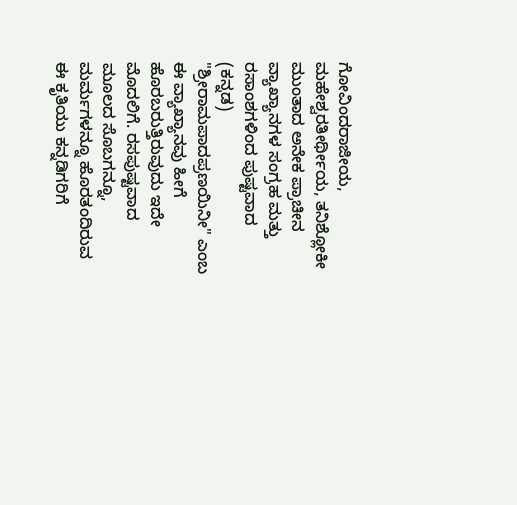ಗೋವಿಂದರಾಜೀಯ, ಮಹೇಶ್ವರತೀರ್ಥೀಯ, ತನಿಶ್ಲೋಕೀ ಮುಂತಾದ ಅನೇಕ ಪ್ರಾಚೀನ ವ್ಯಾಖ್ಯಾನಗಳ ಸಂಗ್ರಹ ಮತ್ತು ರಸಾಂಶಗಳಿಂದ ಪುಷ್ಟವಾದ (ಕನ್ನಡ) "ಶ್ರೀರಾಮಪಾದಪ್ರಣಯಿನೀ" ಎಂಬ ಈ ವ್ಯಾಖ್ಯಾನವು ಹೀಗೆ ಹೊರಬರುತ್ತಿರುವುದು ಇದೇ ಮೊದಲಿಗೆ. ರಸಪುಷ್ಟವಾದ ಮೂಲದ ಸೊಬಗನ್ನೂ, ಮರ್ಮಗಳನ್ನೂ ಹೊರತಂದಿರುವ ಈ ಕೃತಿಯು ಕನ್ನಡಿಗರಿಗೆ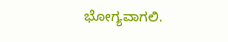ಭೋಗ್ಯವಾಗಲಿ.